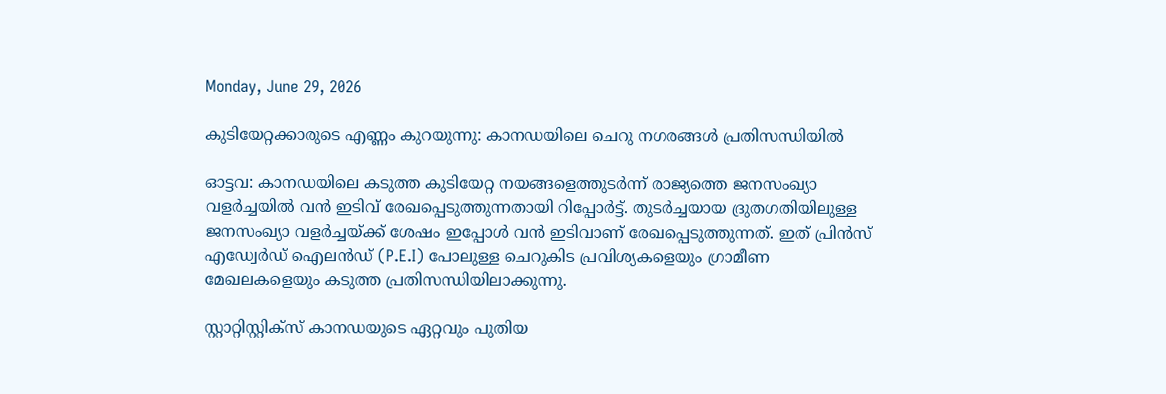Monday, June 29, 2026

കുടിയേറ്റക്കാരുടെ എണ്ണം കുറയുന്നു: കാനഡയിലെ ചെറു നഗരങ്ങൾ പ്രതിസന്ധിയിൽ

ഓട്ടവ: കാനഡയിലെ കടുത്ത കുടിയേറ്റ നയങ്ങളെത്തുടര്‍ന്ന് രാജ്യത്തെ ജനസംഖ്യാ വളര്‍ച്ചയില്‍ വന്‍ ഇടിവ് രേഖപ്പെടുത്തുന്നതായി റിപ്പോര്‍ട്ട്. തുടര്‍ച്ചയായ ദ്രുതഗതിയിലുള്ള ജനസംഖ്യാ വളര്‍ച്ചയ്ക്ക് ശേഷം ഇപ്പോള്‍ വന്‍ ഇടിവാണ് രേഖപ്പെടുത്തുന്നത്. ഇത് പ്രിന്‍സ് എഡ്വേര്‍ഡ് ഐലന്‍ഡ് (P.E.I) പോലുള്ള ചെറുകിട പ്രവിശ്യകളെയും ഗ്രാമീണ മേഖലകളെയും കടുത്ത പ്രതിസന്ധിയിലാക്കുന്നു.

സ്റ്റാറ്റിസ്റ്റിക്‌സ് കാനഡയുടെ ഏറ്റവും പുതിയ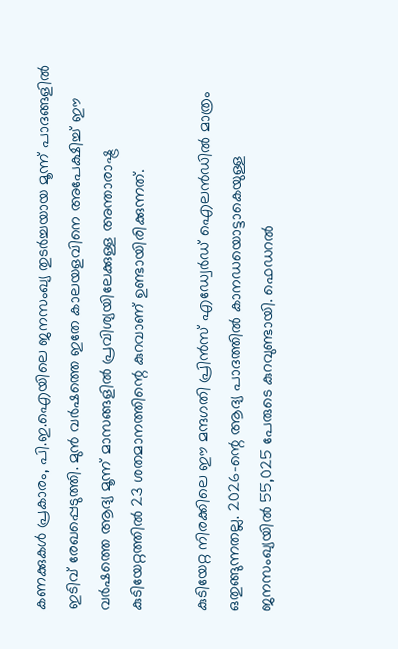കണക്കുകള്‍ പ്രകാരം, പി.ഇ.ഐയിലെ ജനസംഖ്യ തുടര്‍ച്ചയായ മൂന്ന് പാദങ്ങളില്‍ ഇടിവ് രേഖപ്പെടുത്തി. മുന്‍ വര്‍ഷത്തെ ഇതേ കാലയളവിനെ അപേക്ഷിച്ച് ഈ വര്‍ഷത്തെ ആദ്യ മൂന്ന് മാസങ്ങളില്‍ പ്രവിശ്യയിലേക്കുള്ള അന്താരാഷ്ട്ര കുടിയേറ്റത്തില്‍ 23 ശതമാനത്തിന്റെ കുറവാണ് ഉണ്ടായിരിക്കുന്നത്.

കുടിയേറ്റ നിരക്കിലെ ഈ മന്ദഗതി പ്രിന്‍സ് എഡ്വേര്‍ഡ് ഐലന്‍ഡില്‍ മാത്രം ഒതുങ്ങുന്നതല്ല. 2026-ന്റെ ആദ്യ പാദത്തില്‍ കാനഡയൊട്ടാകെയുള്ള ജനസംഖ്യയില്‍ 55,025 പേരുടെ കുറവുണ്ടായി. ഫെഡറല്‍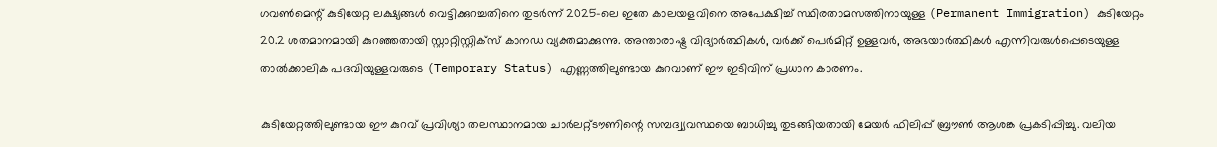ഗവണ്‍മെന്റ് കുടിയേറ്റ ലക്ഷ്യങ്ങള്‍ വെട്ടിക്കുറച്ചതിനെ തുടര്‍ന്ന് 2025-ലെ ഇതേ കാലയളവിനെ അപേക്ഷിച്ച് സ്ഥിരതാമസത്തിനായുള്ള (Permanent Immigration) കുടിയേറ്റം 20.2 ശതമാനമായി കുറഞ്ഞതായി സ്റ്റാറ്റിസ്റ്റിക്‌സ് കാനഡ വ്യക്തമാക്കുന്നു. അന്താരാഷ്ട്ര വിദ്യാര്‍ത്ഥികള്‍, വര്‍ക്ക് പെര്‍മിറ്റ് ഉള്ളവര്‍, അഭയാര്‍ത്ഥികള്‍ എന്നിവരുള്‍പ്പെടെയുള്ള താല്‍ക്കാലിക പദവിയുള്ളവരുടെ (Temporary Status) എണ്ണത്തിലുണ്ടായ കുറവാണ് ഈ ഇടിവിന് പ്രധാന കാരണം.

കുടിയേറ്റത്തിലുണ്ടായ ഈ കുറവ് പ്രവിശ്യാ തലസ്ഥാനമായ ചാര്‍ലറ്റ്ടൗണിന്റെ സമ്പദ്വ്യവസ്ഥയെ ബാധിച്ചു തുടങ്ങിയതായി മേയര്‍ ഫിലിപ്പ് ബ്രൗണ്‍ ആശങ്ക പ്രകടിപ്പിച്ചു. വലിയ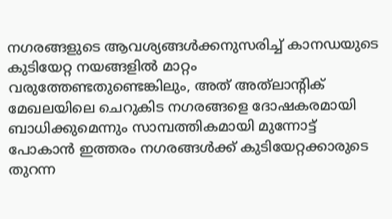നഗരങ്ങളുടെ ആവശ്യങ്ങള്‍ക്കനുസരിച്ച് കാനഡയുടെ കുടിയേറ്റ നയങ്ങളില്‍ മാറ്റം വരുത്തേണ്ടതുണ്ടെങ്കിലും, അത് അത്‌ലാന്റിക് മേഖലയിലെ ചെറുകിട നഗരങ്ങളെ ദോഷകരമായി ബാധിക്കുമെന്നും സാമ്പത്തികമായി മുന്നോട്ട് പോകാന്‍ ഇത്തരം നഗരങ്ങള്‍ക്ക് കുടിയേറ്റക്കാരുടെ തുറന്ന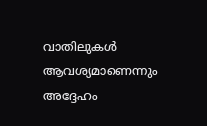വാതിലുകള്‍ ആവശ്യമാണെന്നും അദ്ദേഹം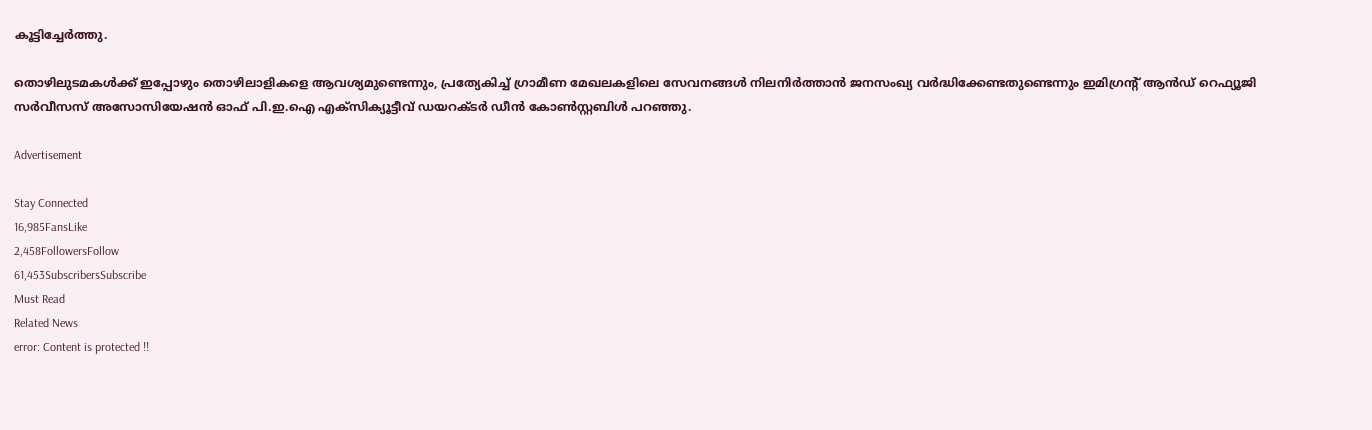കൂട്ടിച്ചേര്‍ത്തു.

തൊഴിലുടമകള്‍ക്ക് ഇപ്പോഴും തൊഴിലാളികളെ ആവശ്യമുണ്ടെന്നും, പ്രത്യേകിച്ച് ഗ്രാമീണ മേഖലകളിലെ സേവനങ്ങള്‍ നിലനിര്‍ത്താന്‍ ജനസംഖ്യ വര്‍ദ്ധിക്കേണ്ടതുണ്ടെന്നും ഇമിഗ്രന്റ് ആന്‍ഡ് റെഫ്യൂജി സര്‍വീസസ് അസോസിയേഷന്‍ ഓഫ് പി.ഇ.ഐ എക്‌സിക്യൂട്ടീവ് ഡയറക്ടര്‍ ഡീന്‍ കോണ്‍സ്റ്റബിള്‍ പറഞ്ഞു.

Advertisement

Stay Connected
16,985FansLike
2,458FollowersFollow
61,453SubscribersSubscribe
Must Read
Related News
error: Content is protected !!